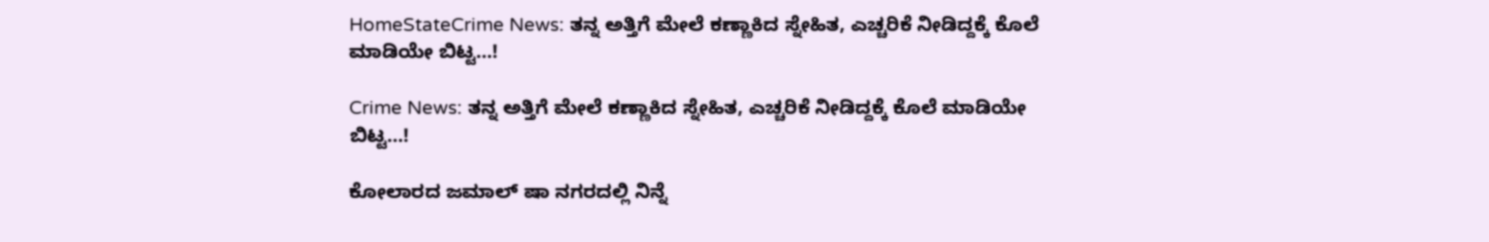HomeStateCrime News: ತನ್ನ ಅತ್ತಿಗೆ ಮೇಲೆ ಕಣ್ಣಾಕಿದ ಸ್ನೇಹಿತ, ಎಚ್ಚರಿಕೆ ನೀಡಿದ್ದಕ್ಕೆ ಕೊಲೆ ಮಾಡಿಯೇ ಬಿಟ್ಟ…!

Crime News: ತನ್ನ ಅತ್ತಿಗೆ ಮೇಲೆ ಕಣ್ಣಾಕಿದ ಸ್ನೇಹಿತ, ಎಚ್ಚರಿಕೆ ನೀಡಿದ್ದಕ್ಕೆ ಕೊಲೆ ಮಾಡಿಯೇ ಬಿಟ್ಟ…!

ಕೋಲಾರದ ಜಮಾಲ್ ಷಾ ನಗರದಲ್ಲಿ ನಿನ್ನೆ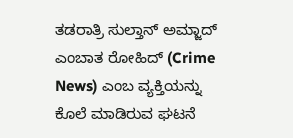ತಡರಾತ್ರಿ ಸುಲ್ತಾನ್ ಅಮ್ಜಾದ್ ಎಂಬಾತ ರೋಹಿದ್ (Crime News) ಎಂಬ ವ್ಯಕ್ತಿಯನ್ನು ಕೊಲೆ ಮಾಡಿರುವ ಘಟನೆ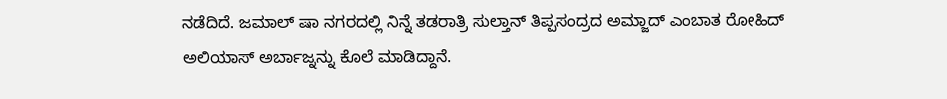ನಡೆದಿದೆ. ಜಮಾಲ್ ಷಾ ನಗರದಲ್ಲಿ ನಿನ್ನೆ ತಡರಾತ್ರಿ ಸುಲ್ತಾನ್ ತಿಪ್ಪಸಂದ್ರದ ಅಮ್ಜಾದ್ ಎಂಬಾತ ರೋಹಿದ್ ಅಲಿಯಾಸ್ ಅರ್ಬಾಜ್ನನ್ನು ಕೊಲೆ‌ ಮಾಡಿದ್ದಾನೆ.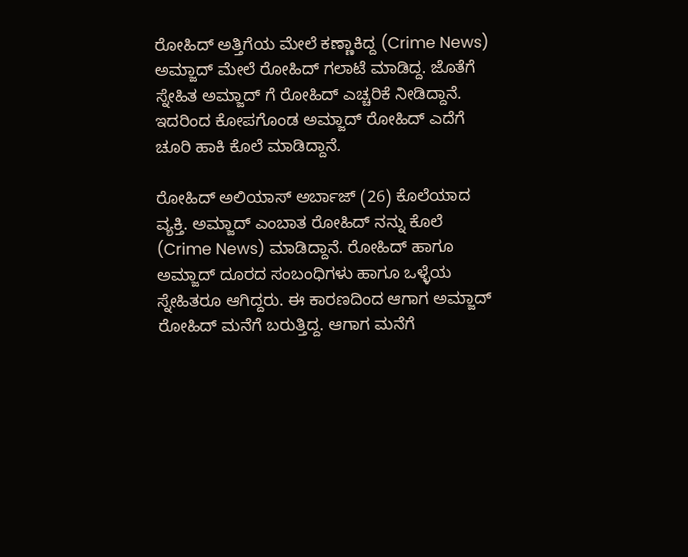ರೋಹಿದ್ ಅತ್ತಿಗೆಯ ಮೇಲೆ ಕಣ್ಣಾಕಿದ್ದ (Crime News) ಅಮ್ಜಾದ್ ಮೇಲೆ ರೋಹಿದ್ ಗಲಾಟೆ ಮಾಡಿದ್ದ. ಜೊತೆಗೆ ಸ್ನೇಹಿತ ಅಮ್ಜಾದ್ ಗೆ ರೋಹಿದ್ ಎಚ್ಚರಿಕೆ ನೀಡಿದ್ದಾನೆ. ಇದರಿಂದ ಕೋಪಗೊಂಡ ಅಮ್ಜಾದ್ ರೋಹಿದ್ ಎದೆಗೆ ಚೂರಿ ಹಾಕಿ ಕೊಲೆ ಮಾಡಿದ್ದಾನೆ.

ರೋಹಿದ್ ಅಲಿಯಾಸ್ ಅರ್ಬಾಜ್ (26) ಕೊಲೆಯಾದ ವ್ಯಕ್ತಿ. ಅಮ್ಜಾದ್ ಎಂಬಾತ ರೋಹಿದ್ ನನ್ನು ಕೊಲೆ (Crime News) ಮಾಡಿದ್ದಾನೆ. ರೋಹಿದ್ ಹಾಗೂ ಅಮ್ಜಾದ್ ದೂರದ ಸಂಬಂಧಿಗಳು ಹಾಗೂ ಒಳ್ಳೆಯ ಸ್ನೇಹಿತರೂ ಆಗಿದ್ದರು. ಈ ಕಾರಣದಿಂದ ಆಗಾಗ ಅಮ್ಜಾದ್ ರೋಹಿದ್ ಮನೆಗೆ ಬರುತ್ತಿದ್ದ. ಆಗಾಗ ಮನೆಗೆ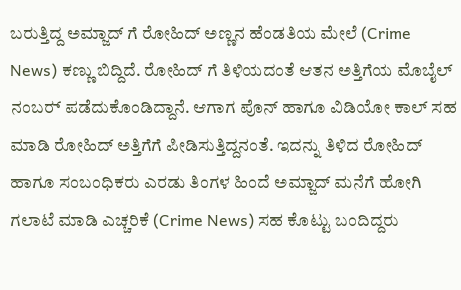ಬರುತ್ತಿದ್ದ ಅಮ್ಜಾದ್ ಗೆ ರೋಹಿದ್ ಅಣ್ಣನ ಹೆಂಡತಿಯ ಮೇಲೆ (Crime News) ಕಣ್ಣು ಬಿದ್ದಿದೆ. ರೋಹಿದ್ ಗೆ ತಿಳಿಯದಂತೆ ಆತನ ಅತ್ತಿಗೆಯ ಮೊಬೈಲ್ ನಂಬರ್‍ ಪಡೆದುಕೊಂಡಿದ್ದಾನೆ. ಆಗಾಗ ಪೊನ್ ಹಾಗೂ ವಿಡಿಯೋ ಕಾಲ್ ಸಹ ಮಾಡಿ ರೋಹಿದ್ ಅತ್ತಿಗೆಗೆ ಪೀಡಿಸುತ್ತಿದ್ದನಂತೆ. ಇದನ್ನು ತಿಳಿದ ರೋಹಿದ್ ಹಾಗೂ ಸಂಬಂಧಿಕರು ಎರಡು ತಿಂಗಳ ಹಿಂದೆ ಅಮ್ಜಾದ್ ಮನೆಗೆ ಹೋಗಿ ಗಲಾಟೆ ಮಾಡಿ ಎಚ್ಚರಿಕೆ (Crime News) ಸಹ ಕೊಟ್ಟು ಬಂದಿದ್ದರು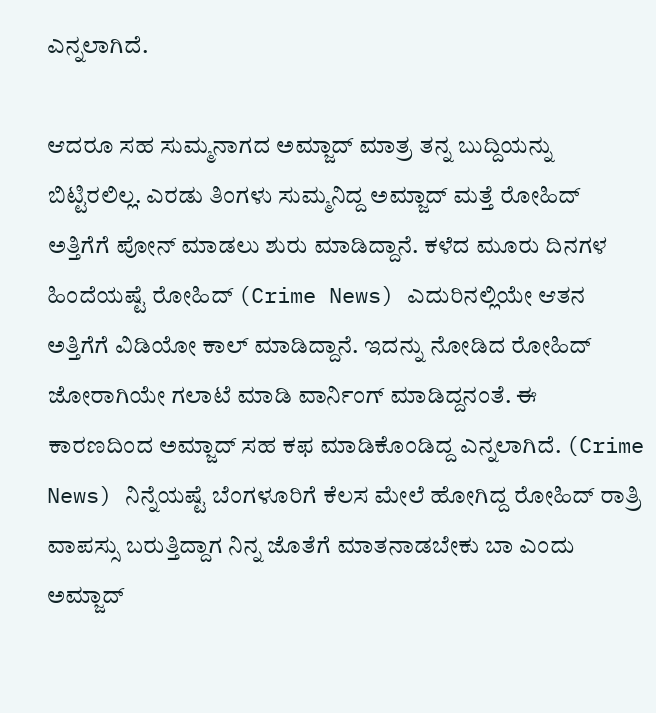ಎನ್ನಲಾಗಿದೆ.

ಆದರೂ ಸಹ ಸುಮ್ಮನಾಗದ ಅಮ್ಜಾದ್ ಮಾತ್ರ ತನ್ನ ಬುದ್ದಿಯನ್ನು ಬಿಟ್ಟಿರಲಿಲ್ಲ. ಎರಡು ತಿಂಗಳು ಸುಮ್ಮನಿದ್ದ ಅಮ್ಜಾದ್ ಮತ್ತೆ ರೋಹಿದ್ ಅತ್ತಿಗೆಗೆ ಪೋನ್ ಮಾಡಲು ಶುರು ಮಾಡಿದ್ದಾನೆ. ಕಳೆದ ಮೂರು ದಿನಗಳ ಹಿಂದೆಯಷ್ಟೆ ರೋಹಿದ್ (Crime News) ಎದುರಿನಲ್ಲಿಯೇ ಆತನ ಅತ್ತಿಗೆಗೆ ವಿಡಿಯೋ ಕಾಲ್ ಮಾಡಿದ್ದಾನೆ. ಇದನ್ನು ನೋಡಿದ ರೋಹಿದ್ ಜೋರಾಗಿಯೇ ಗಲಾಟೆ ಮಾಡಿ ವಾರ್ನಿಂಗ್ ಮಾಡಿದ್ದನಂತೆ. ಈ ಕಾರಣದಿಂದ ಅಮ್ಜಾದ್ ಸಹ ಕಫ ಮಾಡಿಕೊಂಡಿದ್ದ ಎನ್ನಲಾಗಿದೆ. (Crime News) ನಿನ್ನೆಯಷ್ಟೆ ಬೆಂಗಳೂರಿಗೆ ಕೆಲಸ ಮೇಲೆ ಹೋಗಿದ್ದ ರೋಹಿದ್ ರಾತ್ರಿ ವಾಪಸ್ಸು ಬರುತ್ತಿದ್ದಾಗ ನಿನ್ನ ಜೊತೆಗೆ ಮಾತನಾಡಬೇಕು ಬಾ ಎಂದು ಅಮ್ಜಾದ್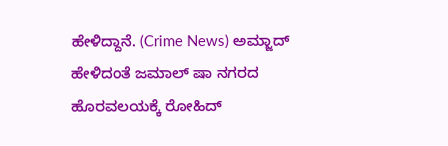ಹೇಳಿದ್ದಾನೆ. (Crime News) ಅಮ್ಜಾದ್  ಹೇಳಿದಂತೆ ಜಮಾಲ್ ಷಾ ನಗರದ ಹೊರವಲಯಕ್ಕೆ ರೋಹಿದ್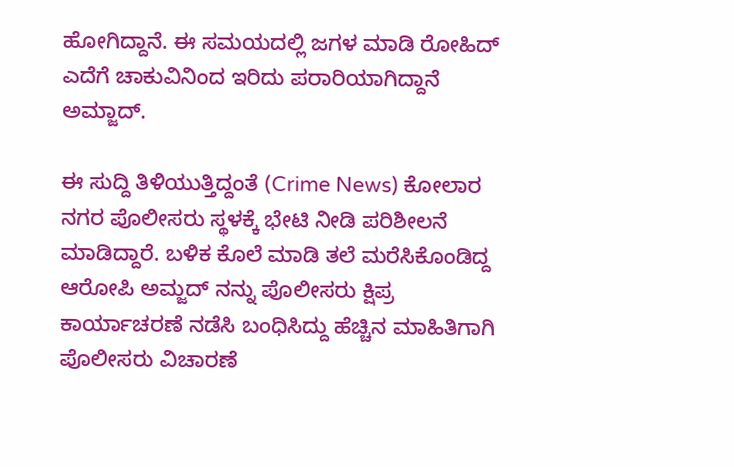ಹೋಗಿದ್ದಾನೆ. ಈ ಸಮಯದಲ್ಲಿ ಜಗಳ ಮಾಡಿ ರೋಹಿದ್ ಎದೆಗೆ ಚಾಕುವಿನಿಂದ ಇರಿದು ಪರಾರಿಯಾಗಿದ್ದಾನೆ ಅಮ್ಜಾದ್.

ಈ ಸುದ್ದಿ ತಿಳಿಯುತ್ತಿದ್ದಂತೆ (Crime News) ಕೋಲಾರ ನಗರ ಪೊಲೀಸರು ಸ್ಥಳಕ್ಕೆ ಭೇಟಿ ನೀಡಿ ಪರಿಶೀಲನೆ ಮಾಡಿದ್ದಾರೆ. ಬಳಿಕ ಕೊಲೆ ಮಾಡಿ ತಲೆ ಮರೆಸಿಕೊಂಡಿದ್ದ ಆರೋಪಿ ಅಮ್ಜದ್ ನನ್ನು ಪೊಲೀಸರು ಕ್ಷಿಪ್ರ ಕಾರ್ಯಾಚರಣೆ ನಡೆಸಿ ಬಂಧಿಸಿದ್ದು ಹೆಚ್ಚಿನ ಮಾಹಿತಿಗಾಗಿ ಪೊಲೀಸರು ವಿಚಾರಣೆ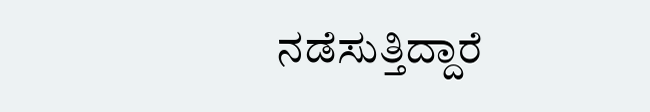ನಡೆಸುತ್ತಿದ್ದಾರೆ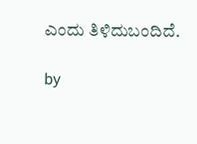ಎಂದು ತಿಳಿದುಬಂದಿದೆ.

by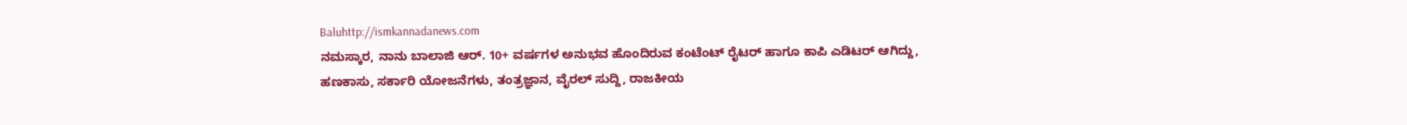Baluhttp://ismkannadanews.com
ನಮಸ್ಕಾರ, ನಾನು ಬಾಲಾಜಿ ಆರ್. 10+ ವರ್ಷಗಳ ಅನುಭವ ಹೊಂದಿರುವ ಕಂಟೆಂಟ್ ರೈಟರ್ ಹಾಗೂ ಕಾಪಿ ಎಡಿಟರ್ ಆಗಿದ್ದು, ಹಣಕಾಸು, ಸರ್ಕಾರಿ ಯೋಜನೆಗಳು, ತಂತ್ರಜ್ಞಾನ, ವೈರಲ್ ಸುದ್ದಿ, ರಾಜಕೀಯ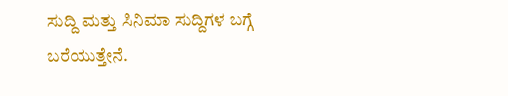ಸುದ್ದಿ ಮತ್ತು ಸಿನಿಮಾ ಸುದ್ದಿಗಳ ಬಗ್ಗೆ ಬರೆಯುತ್ತೇನೆ.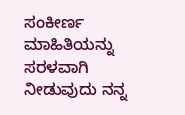ಸಂಕೀರ್ಣ ಮಾಹಿತಿಯನ್ನು ಸರಳವಾಗಿ ನೀಡುವುದು ನನ್ನ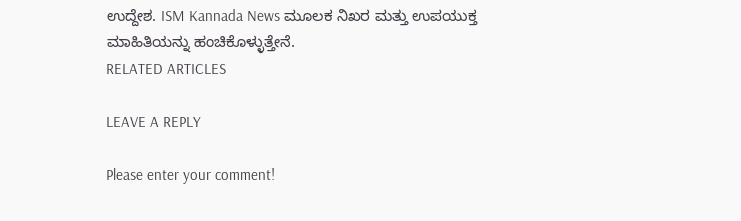ಉದ್ದೇಶ. ISM Kannada News ಮೂಲಕ ನಿಖರ ಮತ್ತು ಉಪಯುಕ್ತ ಮಾಹಿತಿಯನ್ನು ಹಂಚಿಕೊಳ್ಳುತ್ತೇನೆ.
RELATED ARTICLES

LEAVE A REPLY

Please enter your comment!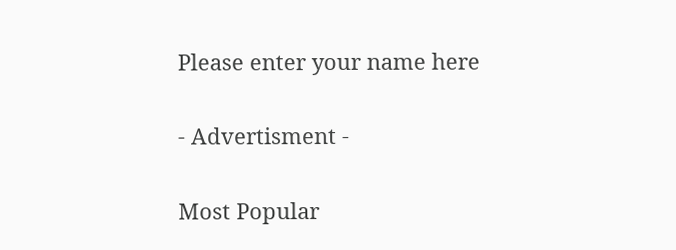Please enter your name here

- Advertisment -

Most Popular